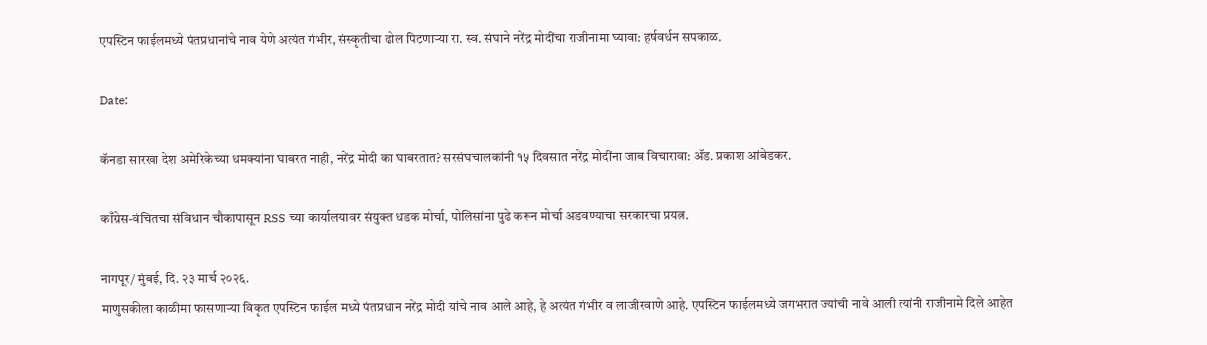एपस्टिन फाईलमध्ये पंतप्रधानांचे नाव येणे अत्यंत गंभीर, संस्कृतीचा ढोल पिटणाऱ्या रा. स्व. संघाने नरेंद्र मोदींचा राजीनामा घ्यावा: हर्षवर्धन सपकाळ.

Date:

कॅनडा सारखा देश अमेरिकेच्या धमक्यांना घाबरत नाही, नरेंद्र मोदी का घाबरतात? सरसंघचालकांनी १५ दिवसात नरेंद्र मोदींना जाब विचारावा: ॲड. प्रकाश आंबेडकर.

काँग्रेस-वंचितचा संविधान चौकापासून RSS च्या कार्यालयावर संयुक्त धडक मोर्चा, पोलिसांना पुढे करून मोर्चा अडवण्याचा सरकारचा प्रयत्न.

नागपूर/ मुंबई, दि. २३ मार्च २०२६.
माणुसकीला काळीमा फासणाऱ्या विकृत एपस्टिन फाईल मध्ये पंतप्रधान नरेंद्र मोदी यांचे नाव आले आहे, हे अत्यंत गंभीर व लाजीरवाणे आहे. एपस्टिन फाईलमध्ये जगभरात ज्यांची नावे आली त्यांनी राजीनामे दिले आहेत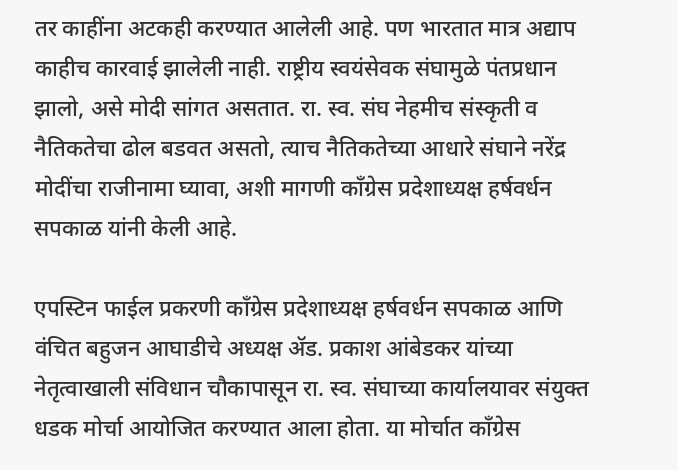तर काहींना अटकही करण्यात आलेली आहे. पण भारतात मात्र अद्याप काहीच कारवाई झालेली नाही. राष्ट्रीय स्वयंसेवक संघामुळे पंतप्रधान झालो, असे मोदी सांगत असतात. रा. स्व. संघ नेहमीच संस्कृती व नैतिकतेचा ढोल बडवत असतो, त्याच नैतिकतेच्या आधारे संघाने नरेंद्र मोदींचा राजीनामा घ्यावा, अशी मागणी काँग्रेस प्रदेशाध्यक्ष हर्षवर्धन सपकाळ यांनी केली आहे.

एपस्टिन फाईल प्रकरणी काँग्रेस प्रदेशाध्यक्ष हर्षवर्धन सपकाळ आणि वंचित बहुजन आघाडीचे अध्यक्ष ॲड. प्रकाश आंबेडकर यांच्या नेतृत्वाखाली संविधान चौकापासून रा. स्व. संघाच्या कार्यालयावर संयुक्त धडक मोर्चा आयोजित करण्यात आला होता. या मोर्चात काँग्रेस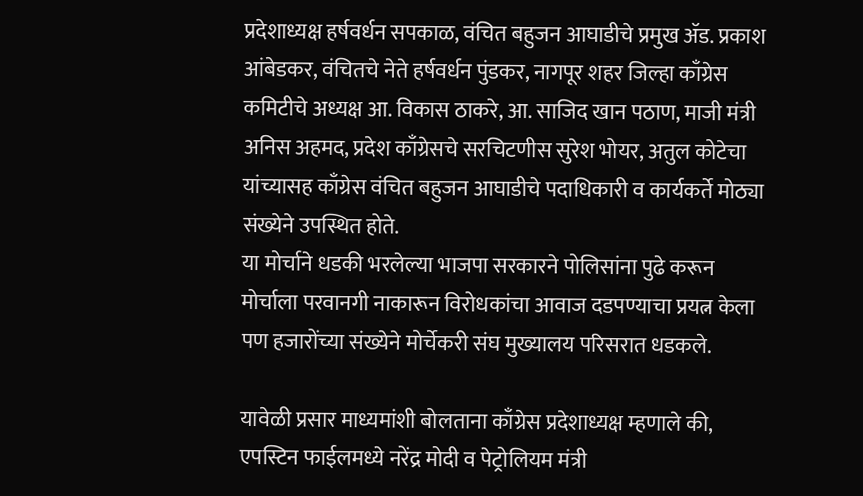प्रदेशाध्यक्ष हर्षवर्धन सपकाळ, वंचित बहुजन आघाडीचे प्रमुख ॲड. प्रकाश आंबेडकर, वंचितचे नेते हर्षवर्धन पुंडकर, नागपूर शहर जिल्हा काँग्रेस कमिटीचे अध्यक्ष आ. विकास ठाकरे, आ. साजिद खान पठाण, माजी मंत्री अनिस अहमद, प्रदेश काँग्रेसचे सरचिटणीस सुरेश भोयर, अतुल कोटेचा यांच्यासह काँग्रेस वंचित बहुजन आघाडीचे पदाधिकारी व कार्यकर्ते मोठ्या संख्येने उपस्थित होते.
या मोर्चाने धडकी भरलेल्या भाजपा सरकारने पोलिसांना पुढे करून मोर्चाला परवानगी नाकारून विरोधकांचा आवाज दडपण्याचा प्रयत्न केला पण हजारोंच्या संख्येने मोर्चेकरी संघ मुख्यालय परिसरात धडकले.

यावेळी प्रसार माध्यमांशी बोलताना काँग्रेस प्रदेशाध्यक्ष म्हणाले की, एपस्टिन फाईलमध्ये नरेंद्र मोदी व पेट्रोलियम मंत्री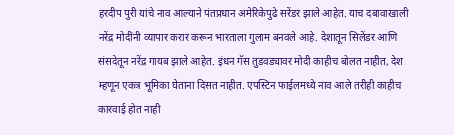हरदीप पुरी यांचे नाव आल्याने पंतप्रधान अमेरिकेपुढे सरेंडर झाले आहेत. याच दबावाखाली नरेंद्र मोदींनी व्यापार करार करून भारताला गुलाम बनवले आहे. देशातून सिलेंडर आणि संसदेतून नरेंद्र गायब झाले आहेत. इंधन गॅस तुडवड्यावर मोदी काहीच बोलत नाहीत, देश म्हणून एकत्र भूमिका घेताना दिसत नाहीत. एपस्टिन फाईलमध्ये नाव आले तरीही काहीच कारवाई होत नाही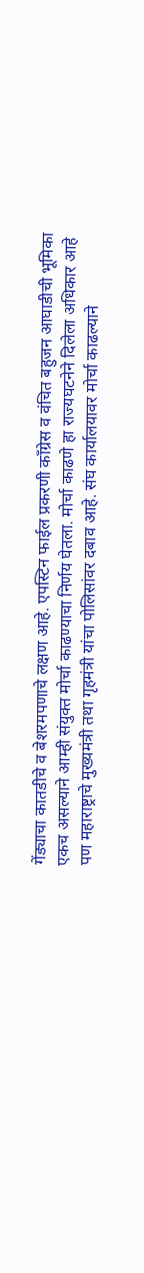गेंड्याचा कातडीचे व बेशरमपणाचे लक्षण आहे. एपस्टिन फाईल प्रकरणी काँग्रेस व वंचित बहुजन आघाडीची भूमिका एकच असल्याने आम्ही संयुक्त मोर्चा काढण्याचा निर्णय घेतला. मोर्चा काढणे हा राज्यघटनेने दिलेला अधिकार आहे पण महाराष्ट्राचे मुख्यमंत्री तथा गृहमंत्री यांचा पोलिसांवर दबाव आहे. संघ कार्यालयावर मोर्चा काढल्याने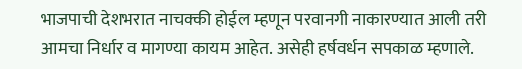भाजपाची देशभरात नाचक्की होईल म्हणून परवानगी नाकारण्यात आली तरी आमचा निर्धार व मागण्या कायम आहेत. असेही हर्षवर्धन सपकाळ म्हणाले.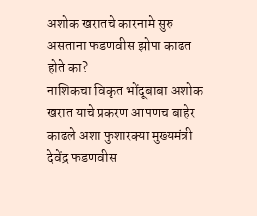अशोक खरातचे कारनामे सुरु असताना फडणवीस झोपा काढत होते का?
नाशिकचा विकृत भोंदूबाबा अशोक खरात याचे प्रकरण आपणच बाहेर काढले अशा फुशारक्या मुख्यमंत्री देवेंद्र फडणवीस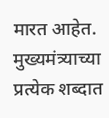मारत आहेत. मुख्यमंत्र्याच्या प्रत्येक शब्दात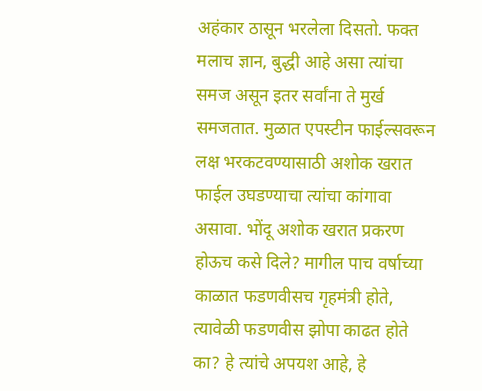अहंकार ठासून भरलेला दिसतो. फक्त मलाच ज्ञान, बुद्धी आहे असा त्यांचा समज असून इतर सर्वांना ते मुर्ख समजतात. मुळात एपस्टीन फाईल्सवरून लक्ष भरकटवण्यासाठी अशोक खरात फाईल उघडण्याचा त्यांचा कांगावा असावा. भोंदू अशोक खरात प्रकरण होऊच कसे दिले? मागील पाच वर्षाच्या काळात फडणवीसच गृहमंत्री होते, त्यावेळी फडणवीस झोपा काढत होते का? हे त्यांचे अपयश आहे, हे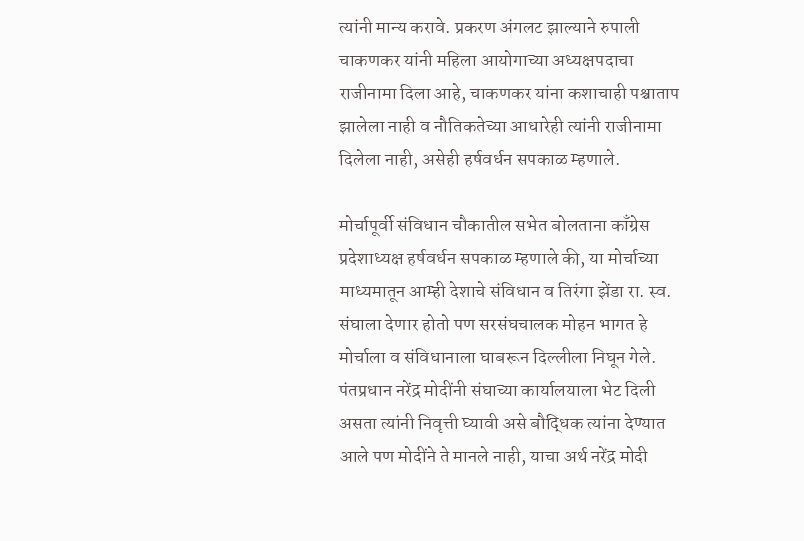त्यांनी मान्य करावे. प्रकरण अंगलट झाल्याने रुपाली चाकणकर यांनी महिला आयोगाच्या अध्यक्षपदाचा राजीनामा दिला आहे, चाकणकर यांना कशाचाही पश्चाताप झालेला नाही व नौतिकतेच्या आधारेही त्यांनी राजीनामा दिलेला नाही, असेही हर्षवर्धन सपकाळ म्हणाले.

मोर्चापूर्वी संविधान चौकातील सभेत बोलताना काँग्रेस प्रदेशाध्यक्ष हर्षवर्धन सपकाळ म्हणाले की, या मोर्चाच्या माध्यमातून आम्ही देशाचे संविधान व तिरंगा झेंडा रा. स्व. संघाला देणार होतो पण सरसंघचालक मोहन भागत हे मोर्चाला व संविधानाला घाबरून दिल्लीला निघून गेले. पंतप्रधान नरेंद्र मोदींनी संघाच्या कार्यालयाला भेट दिली असता त्यांनी निवृत्ती घ्यावी असे बौद्धिक त्यांना देण्यात आले पण मोदींने ते मानले नाही, याचा अर्थ नरेंद्र मोदी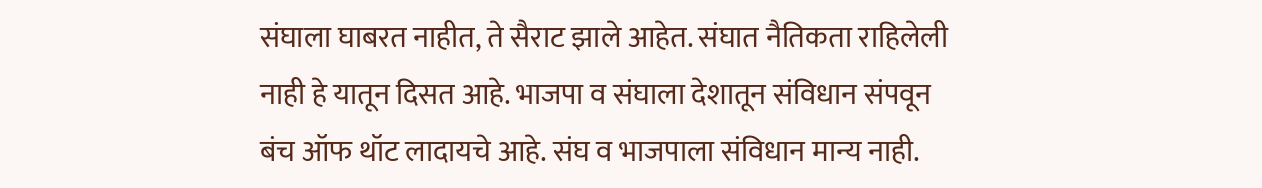संघाला घाबरत नाहीत, ते सैराट झाले आहेत. संघात नैतिकता राहिलेली नाही हे यातून दिसत आहे. भाजपा व संघाला देशातून संविधान संपवून बंच ऑफ थॉट लादायचे आहे. संघ व भाजपाला संविधान मान्य नाही.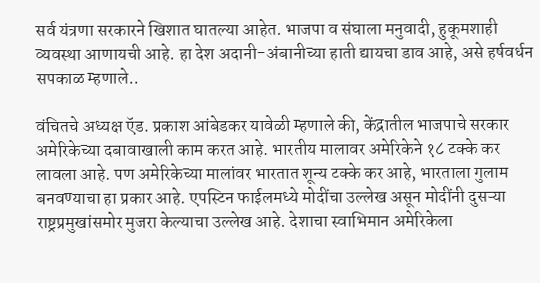सर्व यंत्रणा सरकारने खिशात घातल्या आहेत. भाजपा व संघाला मनुवादी, हुकूमशाही व्यवस्था आणायची आहे. हा देश अदानी-अंबानीच्या हाती द्यायचा डाव आहे, असे हर्षवर्धन सपकाळ म्हणाले..

वंचितचे अध्यक्ष ऍड. प्रकाश आंबेडकर यावेळी म्हणाले की, केंद्रातील भाजपाचे सरकार अमेरिकेच्या दबावाखाली काम करत आहे. भारतीय मालावर अमेरिकेने १८ टक्के कर लावला आहे. पण अमेरिकेच्या मालांवर भारतात शून्य टक्के कर आहे, भारताला गुलाम बनवण्याचा हा प्रकार आहे. एपस्टिन फाईलमध्ये मोदींचा उल्लेख असून मोदींनी दुसऱ्या राष्ट्रप्रमुखांसमोर मुजरा केल्याचा उल्लेख आहे. देशाचा स्वाभिमान अमेरिकेला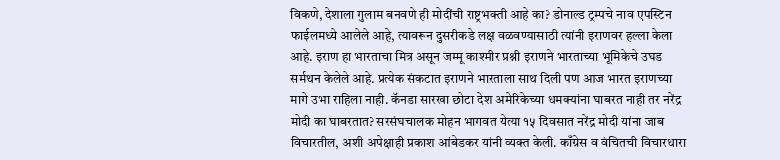विकणे, देशाला गुलाम बनवणे ही मोदींची राष्ट्रभक्ती आहे का? डोनाल्ड ट्रम्पचे नाव एपस्टिन फाईलमध्ये आलेले आहे, त्यावरून दुसरीकडे लक्ष वळवण्यासाठी त्यांनी इराणवर हल्ला केला आहे. इराण हा भारताचा मित्र असून जम्मू काश्मीर प्रश्नी इराणने भारताच्या भूमिकेचे उघड सर्मथन केलेले आहे. प्रत्येक संकटात इराणने भारताला साथ दिली पण आज भारत इराणच्या मागे उभा राहिला नाही. कॅनडा सारखा छोटा देश अमेरिकेच्या धमक्यांना घाबरत नाही तर नरेंद्र मोदी का घाबरतात? सरसंघचालक मोहन भागवत येत्या १५ दिवसात नरेंद्र मोदी यांना जाब विचारतील, अशी अपेक्षाही प्रकाश आंबेडकर यांनी व्यक्त केली. काँग्रेस व वंचितची विचारधारा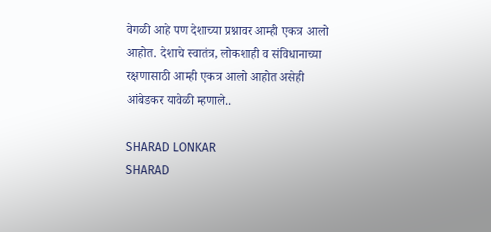वेगळी आहे पण देशाच्या प्रश्नावर आम्ही एकत्र आलो आहोत. देशाचे स्वातंत्र, लोकशाही व संविधानाच्या रक्षणासाठी आम्ही एकत्र आलो आहोत असेही आंबेडकर यावेळी म्हणाले..

SHARAD LONKAR
SHARAD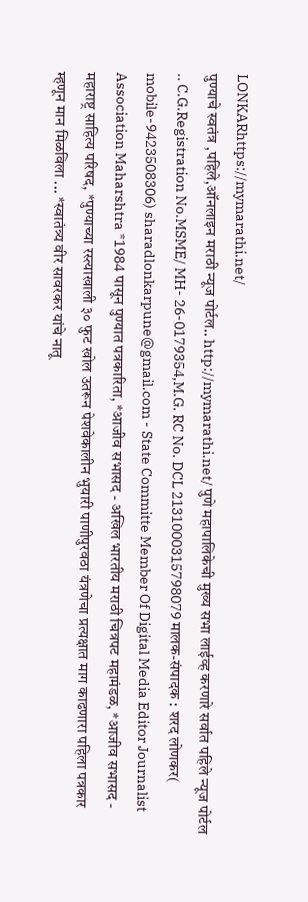LONKARhttps://mymarathi.net/
पुण्याचे स्वतंत्र ,पहिले,ऑनलाइन मराठी न्यूज पोर्टल.. http://mymarathi.net/ पुणे महापालिकेची मुख्य सभा लाईव्ह करणारे सर्वात पहिले न्यूज पोर्टल .. C.G.Registration No.MSME/ MH- 26-0179354,M.G. RC No. DCL 2131000315798079 मालक-संपादक : शरद लोणकर( mobile-9423508306) sharadlonkarpune@gmail.com - State Committe Member Of Digital Media Editor Journalist Association Maharshtra *1984 पासून पुण्यात पत्रकारिता, *आजीव सभासद - अखिल भारतीय मराठी चित्रपट महामंडळ, *आजीव सभासद - महाराष्ट्र साहित्य परिषद, *पुण्याच्या रस्त्याखाली ३० फुट खोल उतरून पेशवेकालीन भुयारी पाणीपुरवठा यंत्रणेचा प्रत्यक्षात माग काढणारा पहिला पत्रकार म्हणून मान मिळविला ... *स्वातंत्र्य वीर सावरकर यांचे नातू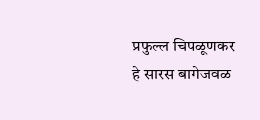प्रफुल्ल चिपळूणकर हे सारस बागेजवळ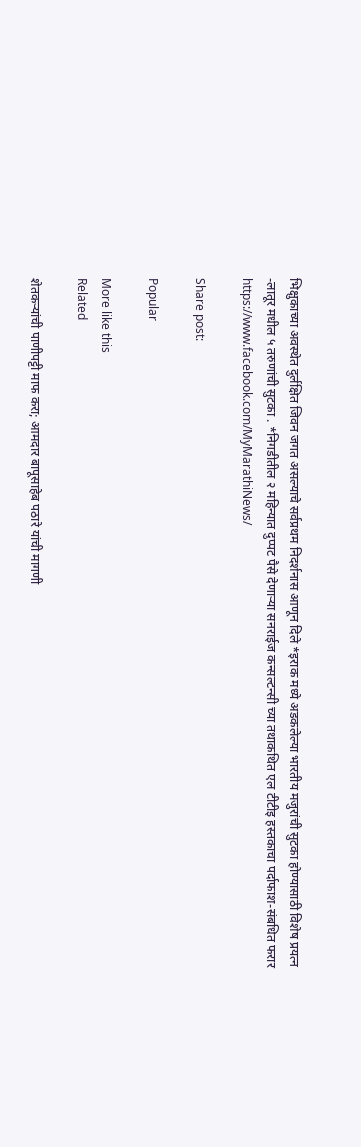भिक्षुकाच्या अवस्थेत दुर्लक्षित जिवन जगत असल्याचे सर्वप्रथम निदर्शनास आणून दिले *इराक मध्ये अडकलेल्या भारतीय मजुरांची सुटका होण्यासाठी विशेष प्रयत्न -लातूर मधील ५ तरुणांची सुटका . *निगडीतील २ महिन्यात दुप्पट पैसे देणाऱ्या सनराईज कन्सल्टन्सी च्या तथाकथित एल टीटीइ हस्तकाचा पर्दाफाश-संबधित फरार https://www.facebook.com/MyMarathiNews/

Share post:

Popular

More like this
Related

शेतकऱ्यांची पाणीपट्टी माफ करा; आमदार बापूसाहेब पठारे यांची मागणी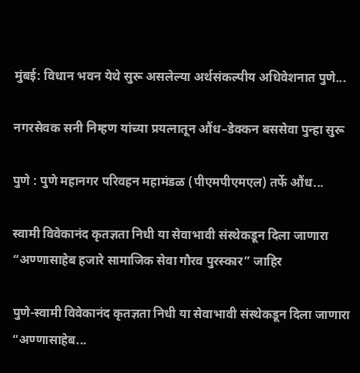मुंबई: विधान भवन येथे सुरू असलेल्या अर्थसंकल्पीय अधिवेशनात पुणे...

नगरसेवक सनी निम्हण यांच्या प्रयत्नातून औंध–डेक्कन बससेवा पुन्हा सुरू

पुणे : पुणे महानगर परिवहन महामंडळ (पीएमपीएमएल) तर्फे औंध...

स्वामी विवेकानंद कृतज्ञता निधी या सेवाभावी संस्थेकडून दिला जाणारा “अण्णासाहेब हजारे सामाजिक सेवा गौरव पुरस्कार” जाहिर

पुणे-स्वामी विवेकानंद कृतज्ञता निधी या सेवाभावी संस्थेकडून दिला जाणारा “अण्णासाहेब...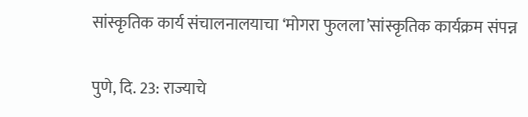सांस्कृतिक कार्य संचालनालयाचा ‘मोगरा फुलला’सांस्कृतिक कार्यक्रम संपन्न

पुणे, दि. 23: राज्याचे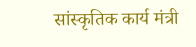सांस्कृतिक कार्य मंत्री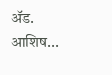ॲड. आशिष...